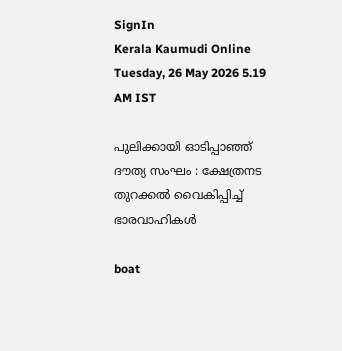SignIn
Kerala Kaumudi Online
Tuesday, 26 May 2026 5.19 AM IST

പുലിക്കായി ഓടിപ്പാഞ്ഞ് ദൗത്യ സംഘം : ക്ഷേത്രനട തുറക്കൽ വൈകിപ്പിച്ച് ഭാരവാഹികൾ

boat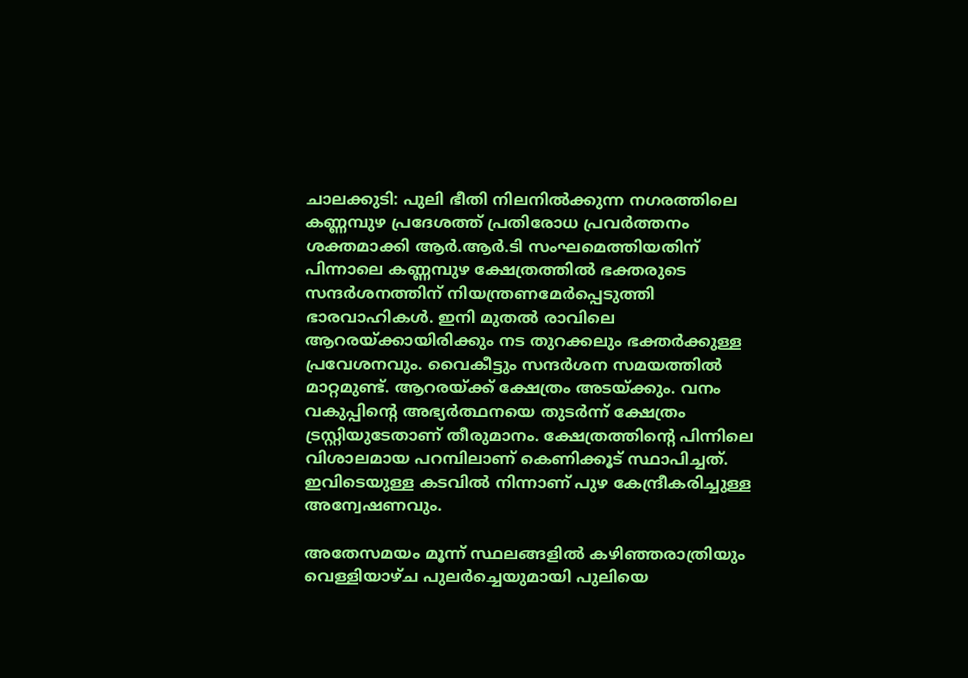ചാലക്കുടി: പുലി ഭീതി നിലനിൽക്കുന്ന നഗരത്തിലെ കണ്ണമ്പുഴ പ്രദേശത്ത് പ്രതിരോധ പ്രവർത്തനം ശക്തമാക്കി ആർ.ആർ.ടി സംഘമെത്തിയതിന് പിന്നാലെ കണ്ണമ്പുഴ ക്ഷേത്രത്തിൽ ഭക്തരുടെ സന്ദർശനത്തിന് നിയന്ത്രണമേർപ്പെടുത്തി ഭാരവാഹികൾ. ഇനി മുതൽ രാവിലെ ആറരയ്ക്കായിരിക്കും നട തുറക്കലും ഭക്തർക്കുള്ള പ്രവേശനവും. വൈകീട്ടും സന്ദർശന സമയത്തിൽ മാറ്റമുണ്ട്. ആറരയ്ക്ക് ക്ഷേത്രം അടയ്ക്കും. വനം വകുപ്പിന്റെ അഭ്യർത്ഥനയെ തുടർന്ന് ക്ഷേത്രം ട്രസ്റ്റിയുടേതാണ് തീരുമാനം. ക്ഷേത്രത്തിന്റെ പിന്നിലെ വിശാലമായ പറമ്പിലാണ് കെണിക്കൂട് സ്ഥാപിച്ചത്. ഇവിടെയുള്ള കടവിൽ നിന്നാണ് പുഴ കേന്ദ്രീകരിച്ചുള്ള അന്വേഷണവും.

അതേസമയം മൂന്ന് സ്ഥലങ്ങളിൽ കഴിഞ്ഞരാത്രിയും വെള്ളിയാഴ്ച പുലർച്ചെയുമായി പുലിയെ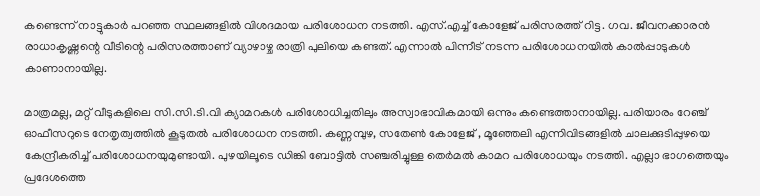കണ്ടെന്ന് നാട്ടുകാർ പറഞ്ഞ സ്ഥലങ്ങളിൽ വിശദമായ പരിശോധന നടത്തി. എസ്.എച്ച് കോളേജ് പരിസരത്ത് റിട്ട. ഗവ. ജീവനക്കാരൻ രാധാകൃഷ്ണന്റെ വീടിന്റെ പരിസരത്താണ് വ്യാഴാഴ്ച രാത്രി പുലിയെ കണ്ടത്. എന്നാൽ പിന്നീട് നടന്ന പരിശോധനയിൽ കാൽപ്പാടുകൾ കാണാനായില്ല.

മാത്രമല്ല, മറ്റ് വീടുകളിലെ സി.സി.ടി.വി ക്യാമറകൾ പരിശോധിച്ചതിലും അസ്വാഭാവികമായി ഒന്നും കണ്ടെത്താനായില്ല. പരിയാരം റേഞ്ച് ഓഫീസറുടെ നേതൃത്വത്തിൽ കൂടുതൽ പരിശോധന നടത്തി. കണ്ണമ്പുഴ, സതേൺ കോളേജ് , മൂഞ്ഞേലി എന്നിവിടങ്ങളിൽ ചാലക്കുടിപ്പുഴയെ കേന്ദ്രീകരിച്ച് പരിശോധനയുമുണ്ടായി. പുഴയിലൂടെ ഡിങ്കി ബോട്ടിൽ സഞ്ചരിച്ചുള്ള തെർമൽ കാമറ പരിശോധയും നടത്തി. എല്ലാ ഭാഗത്തെയും പ്രദേശത്തെ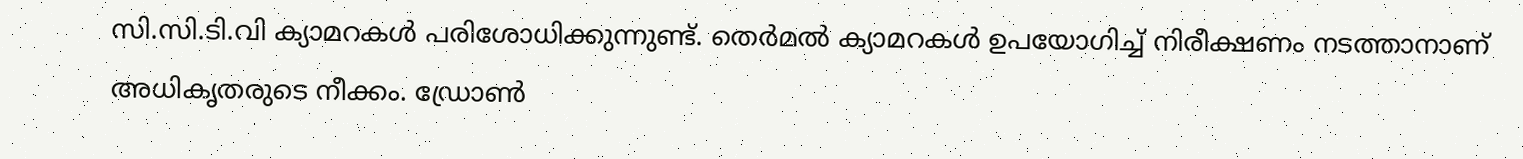സി.സി.ടി.വി ക്യാമറകൾ പരിശോധിക്കുന്നുണ്ട്. തെർമൽ ക്യാമറകൾ ഉപയോഗിച്ച് നിരീക്ഷണം നടത്താനാണ് അധികൃതരുടെ നീക്കം. ഡ്രോൺ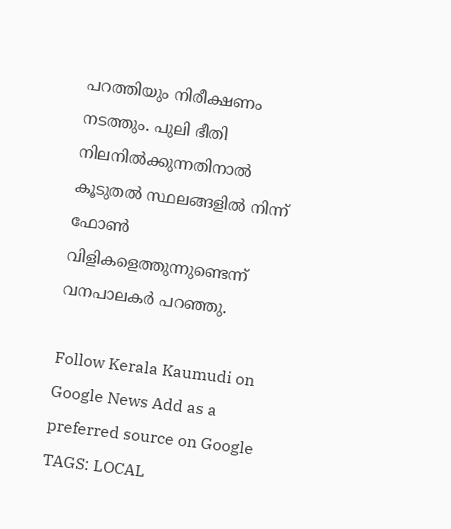പറത്തിയും നിരീക്ഷണം നടത്തും. പുലി ഭീതി നിലനിൽക്കുന്നതിനാൽ കൂടുതൽ സ്ഥലങ്ങളിൽ നിന്ന് ഫോൺ വിളികളെത്തുന്നുണ്ടെന്ന് വനപാലകർ പറഞ്ഞു.

Follow Kerala Kaumudi on Google News Add as a preferred source on Google
TAGS: LOCAL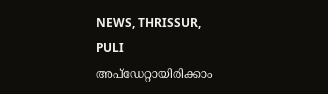NEWS, THRISSUR, PULI
അപ്ഡേറ്റായിരിക്കാം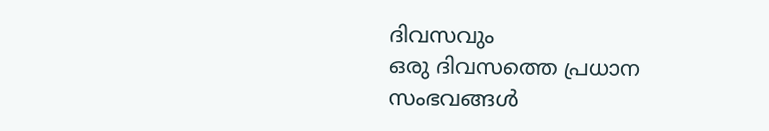ദിവസവും
ഒരു ദിവസത്തെ പ്രധാന സംഭവങ്ങൾ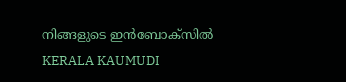നിങ്ങളുടെ ഇൻബോക്സിൽ
KERALA KAUMUDI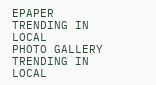EPAPER
TRENDING IN LOCAL
PHOTO GALLERY
TRENDING IN LOCAL